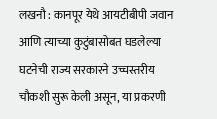लखनौ : कानपूर येथे आयटीबीपी जवान आणि त्याच्या कुटुंबासोबत घडलेल्या घटनेची राज्य सरकारने उच्चस्तरीय चौकशी सुरू केली असून, या प्रकरणी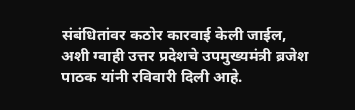संबंधितांवर कठोर कारवाई केली जाईल, अशी ग्वाही उत्तर प्रदेशचे उपमुख्यमंत्री ब्रजेश पाठक यांनी रविवारी दिली आहे.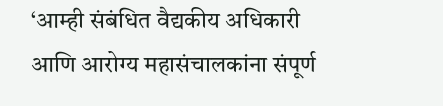‘आम्ही संबंधित वैद्यकीय अधिकारी आणि आरोग्य महासंचालकांना संपूर्ण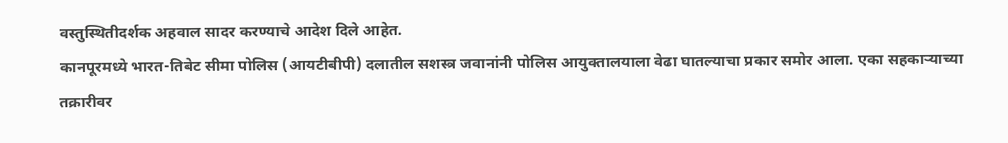वस्तुस्थितीदर्शक अहवाल सादर करण्याचे आदेश दिले आहेत.
कानपूरमध्ये भारत-तिबेट सीमा पोलिस (आयटीबीपी) दलातील सशस्त्र जवानांनी पोलिस आयुक्तालयाला वेढा घातल्याचा प्रकार समोर आला. एका सहकाऱ्याच्या तक्रारीवर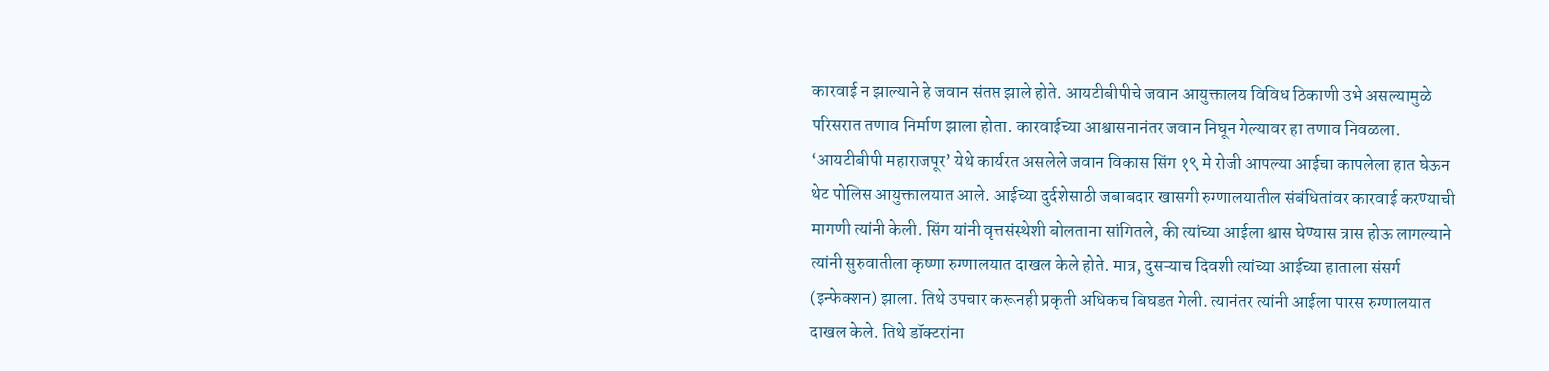कारवाई न झाल्याने हे जवान संतप्त झाले होते. आयटीबीपीचे जवान आयुक्तालय विविध ठिकाणी उभे असल्यामुळे परिसरात तणाव निर्माण झाला होता. कारवाईच्या आश्वासनानंतर जवान निघून गेल्यावर हा तणाव निवळला.
‘आयटीबीपी महाराजपूर’ येथे कार्यरत असलेले जवान विकास सिंग १९ मे रोजी आपल्या आईचा कापलेला हात घेऊन थेट पोलिस आयुक्तालयात आले. आईच्या दुर्दशेसाठी जबाबदार खासगी रुग्णालयातील संबंधितांवर कारवाई करण्याची मागणी त्यांनी केली. सिंग यांनी वृत्तसंस्थेशी बोलताना सांगितले, की त्यांच्या आईला श्वास घेण्यास त्रास होऊ लागल्याने त्यांनी सुरुवातीला कृष्णा रुग्णालयात दाखल केले होते. मात्र, दुसऱ्याच दिवशी त्यांच्या आईच्या हाताला संसर्ग (इन्फेक्शन) झाला. तिथे उपचार करूनही प्रकृती अधिकच बिघडत गेली. त्यानंतर त्यांनी आईला पारस रुग्णालयात दाखल केले. तिथे डॉक्टरांना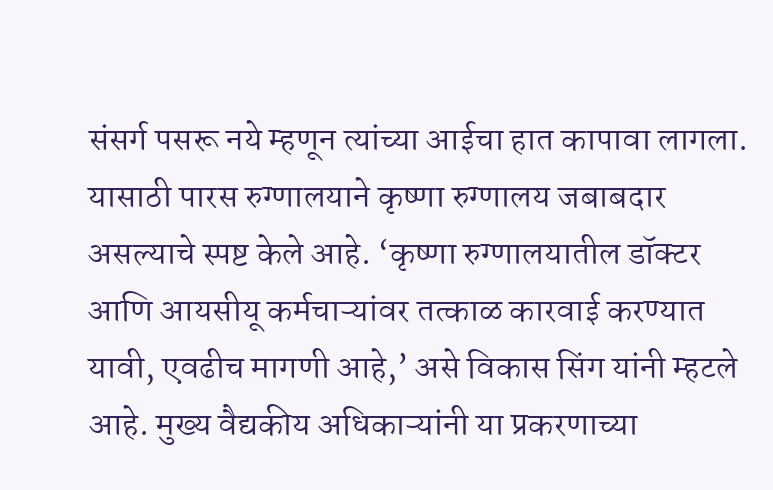संसर्ग पसरू नये म्हणून त्यांच्या आईचा हात कापावा लागला. यासाठी पारस रुग्णालयाने कृष्णा रुग्णालय जबाबदार असल्याचे स्पष्ट केले आहे. ‘कृष्णा रुग्णालयातील डॉक्टर आणि आयसीयू कर्मचाऱ्यांवर तत्काळ कारवाई करण्यात यावी, एवढीच मागणी आहे,’ असे विकास सिंग यांनी म्हटले आहे. मुख्य वैद्यकीय अधिकाऱ्यांनी या प्रकरणाच्या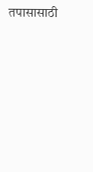तपासासाठी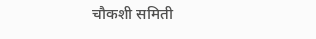चौकशी समिती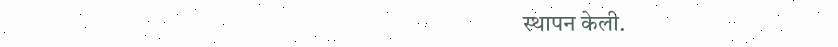स्थापन केली.